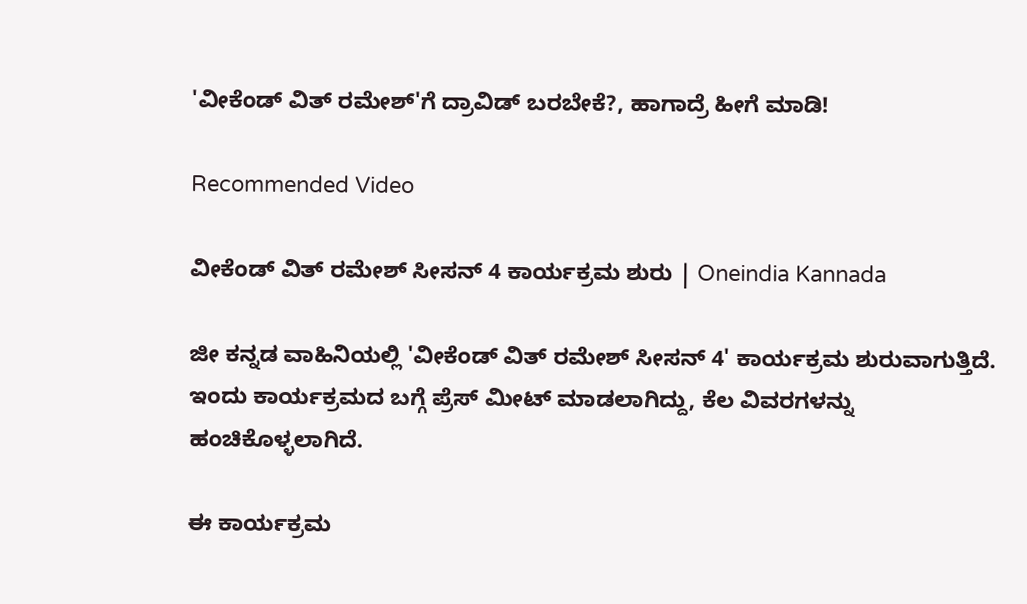'ವೀಕೆಂಡ್ ವಿತ್ ರಮೇಶ್'ಗೆ ದ್ರಾವಿಡ್ ಬರಬೇಕೆ?, ಹಾಗಾದ್ರೆ ಹೀಗೆ ಮಾಡಿ!

Recommended Video

ವೀಕೆಂಡ್ ವಿತ್ ರಮೇಶ್ ಸೀಸನ್ 4 ಕಾರ್ಯಕ್ರಮ ಶುರು | Oneindia Kannada

ಜೀ ಕನ್ನಡ ವಾಹಿನಿಯಲ್ಲಿ 'ವೀಕೆಂಡ್ ವಿತ್ ರಮೇಶ್ ಸೀಸನ್ 4' ಕಾರ್ಯಕ್ರಮ ಶುರುವಾಗುತ್ತಿದೆ. ಇಂದು ಕಾರ್ಯಕ್ರಮದ ಬಗ್ಗೆ ಪ್ರೆಸ್ ಮೀಟ್ ಮಾಡಲಾಗಿದ್ದು, ಕೆಲ ವಿವರಗಳನ್ನು ಹಂಚಿಕೊಳ್ಳಲಾಗಿದೆ.

ಈ ಕಾರ್ಯಕ್ರಮ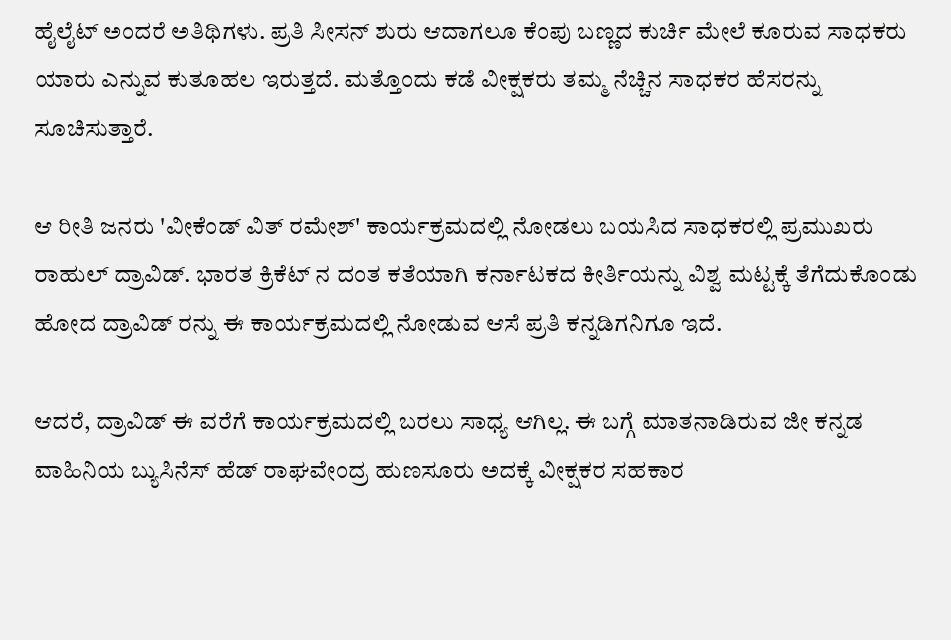ಹೈಲೈಟ್ ಅಂದರೆ ಅತಿಥಿಗಳು. ಪ್ರತಿ ಸೀಸನ್ ಶುರು ಆದಾಗಲೂ ಕೆಂಪು ಬಣ್ಣದ ಕುರ್ಚಿ ಮೇಲೆ ಕೂರುವ ಸಾಧಕರು ಯಾರು ಎನ್ನುವ ಕುತೂಹಲ ಇರುತ್ತದೆ. ಮತ್ತೊಂದು ಕಡೆ ವೀಕ್ಷಕರು ತಮ್ಮ ನೆಚ್ಚಿನ ಸಾಧಕರ ಹೆಸರನ್ನು ಸೂಚಿಸುತ್ತಾರೆ.

ಆ ರೀತಿ ಜನರು 'ವೀಕೆಂಡ್ ವಿತ್ ರಮೇಶ್' ಕಾರ್ಯಕ್ರಮದಲ್ಲಿ ನೋಡಲು ಬಯಸಿದ ಸಾಧಕರಲ್ಲಿ ಪ್ರಮುಖರು ರಾಹುಲ್ ದ್ರಾವಿಡ್. ಭಾರತ ಕ್ರಿಕೆಟ್ ನ ದಂತ ಕತೆಯಾಗಿ ಕರ್ನಾಟಕದ ಕೀರ್ತಿಯನ್ನು ವಿಶ್ವ ಮಟ್ಟಕ್ಕೆ ತೆಗೆದುಕೊಂಡು ಹೋದ ದ್ರಾವಿಡ್ ರನ್ನು ಈ ಕಾರ್ಯಕ್ರಮದಲ್ಲಿ ನೋಡುವ ಆಸೆ ಪ್ರತಿ ಕನ್ನಡಿಗನಿಗೂ ಇದೆ.

ಆದರೆ, ದ್ರಾವಿಡ್ ಈ ವರೆಗೆ ಕಾರ್ಯಕ್ರಮದಲ್ಲಿ ಬರಲು ಸಾಧ್ಯ ಆಗಿಲ್ಲ. ಈ ಬಗ್ಗೆ ಮಾತನಾಡಿರುವ ಜೀ ಕನ್ನಡ ವಾಹಿನಿಯ ಬ್ಯುಸಿನೆಸ್ ಹೆಡ್ ರಾಘವೇಂದ್ರ ಹುಣಸೂರು ಅದಕ್ಕೆ ವೀಕ್ಷಕರ ಸಹಕಾರ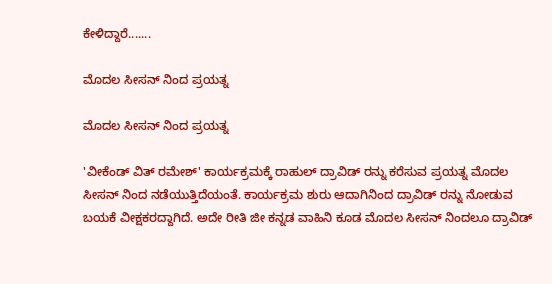ಕೇಳಿದ್ದಾರೆ.......

ಮೊದಲ ಸೀಸನ್ ನಿಂದ ಪ್ರಯತ್ನ

ಮೊದಲ ಸೀಸನ್ ನಿಂದ ಪ್ರಯತ್ನ

'ವೀಕೆಂಡ್ ವಿತ್ ರಮೇಶ್' ಕಾರ್ಯಕ್ರಮಕ್ಕೆ ರಾಹುಲ್ ದ್ರಾವಿಡ್ ರನ್ನು ಕರೆಸುವ ಪ್ರಯತ್ನ ಮೊದಲ ಸೀಸನ್ ನಿಂದ ನಡೆಯುತ್ತಿದೆಯಂತೆ. ಕಾರ್ಯಕ್ರಮ ಶುರು ಆದಾಗಿನಿಂದ ದ್ರಾವಿಡ್ ರನ್ನು ನೋಡುವ ಬಯಕೆ ವೀಕ್ಷಕರದ್ದಾಗಿದೆ. ಅದೇ ರೀತಿ ಜೀ ಕನ್ನಡ ವಾಹಿನಿ ಕೂಡ ಮೊದಲ ಸೀಸನ್ ನಿಂದಲೂ ದ್ರಾವಿಡ್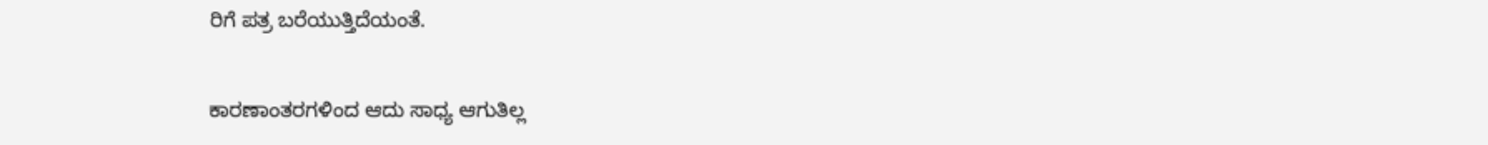ರಿಗೆ ಪತ್ರ ಬರೆಯುತ್ತಿದೆಯಂತೆ.

ಕಾರಣಾಂತರಗಳಿಂದ ಆದು ಸಾಧ್ಯ ಆಗುತಿಲ್ಲ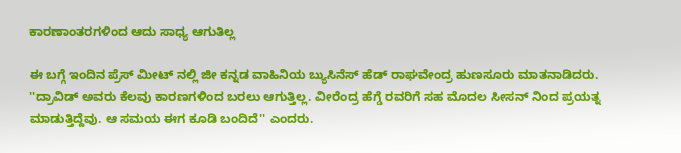ಕಾರಣಾಂತರಗಳಿಂದ ಆದು ಸಾಧ್ಯ ಆಗುತಿಲ್ಲ

ಈ ಬಗ್ಗೆ ಇಂದಿನ ಪ್ರೆಸ್ ಮೀಟ್ ನಲ್ಲಿ ಜೀ ಕನ್ನಡ ವಾಹಿನಿಯ ಬ್ಯುಸಿನೆಸ್ ಹೆಡ್ ರಾಘವೇಂದ್ರ ಹುಣಸೂರು ಮಾತನಾಡಿದರು. ''ದ್ರಾವಿಡ್ ಅವರು ಕೆಲವು ಕಾರಣಗಳಿಂದ ಬರಲು ಆಗುತ್ತಿಲ್ಲ. ವೀರೆಂದ್ರ ಹೆಗ್ಡೆ ರವರಿಗೆ ಸಹ ಮೊದಲ ಸೀಸನ್ ನಿಂದ ಪ್ರಯತ್ನ ಮಾಡುತ್ತಿದ್ದೆವು. ಆ ಸಮಯ ಈಗ ಕೂಡಿ ಬಂದಿದೆ'' ಎಂದರು.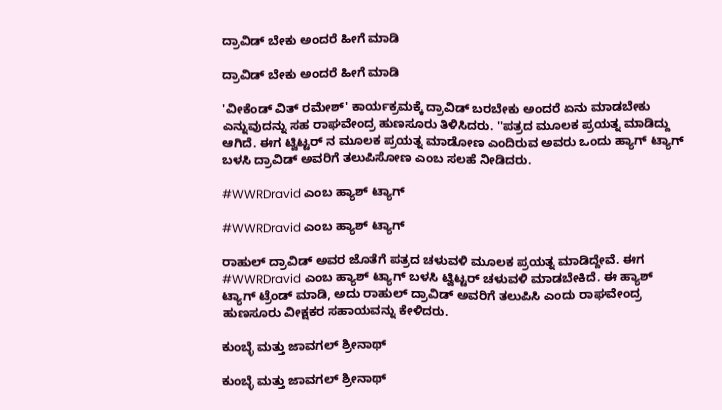ದ್ರಾವಿಡ್ ಬೇಕು ಅಂದರೆ ಹೀಗೆ ಮಾಡಿ

ದ್ರಾವಿಡ್ ಬೇಕು ಅಂದರೆ ಹೀಗೆ ಮಾಡಿ

'ವೀಕೆಂಡ್ ವಿತ್ ರಮೇಶ್' ಕಾರ್ಯಕ್ರಮಕ್ಕೆ ದ್ರಾವಿಡ್ ಬರಬೇಕು ಅಂದರೆ ಏನು ಮಾಡಬೇಕು ಎನ್ನುವುದನ್ನು ಸಹ ರಾಘವೇಂದ್ರ ಹುಣಸೂರು ತಿಳಿಸಿದರು. ''ಪತ್ರದ ಮೂಲಕ ಪ್ರಯತ್ನ ಮಾಡಿದ್ದು ಆಗಿದೆ. ಈಗ ಟ್ವಿಟ್ಟರ್ ನ ಮೂಲಕ ಪ್ರಯತ್ನ ಮಾಡೋಣ ಎಂದಿರುವ ಅವರು ಒಂದು ಹ್ಯಾಗ್ ಟ್ಯಾಗ್ ಬಳಸಿ ದ್ರಾವಿಡ್ ಅವರಿಗೆ ತಲುಪಿಸೋಣ ಎಂಬ ಸಲಹೆ ನೀಡಿದರು.

#WWRDravid ಎಂಬ ಹ್ಯಾಶ್ ಟ್ಯಾಗ್

#WWRDravid ಎಂಬ ಹ್ಯಾಶ್ ಟ್ಯಾಗ್

ರಾಹುಲ್ ದ್ರಾವಿಡ್ ಅವರ ಜೊತೆಗೆ ಪತ್ರದ ಚಳುವಳಿ ಮೂಲಕ ಪ್ರಯತ್ನ ಮಾಡಿದ್ದೇವೆ. ಈಗ #WWRDravid ಎಂಬ ಹ್ಯಾಶ್ ಟ್ಯಾಗ್ ಬಳಸಿ ಟ್ವಿಟ್ಟರ್ ಚಳುವಳಿ ಮಾಡಬೇಕಿದೆ. ಈ ಹ್ಯಾಶ್ ಟ್ಯಾಗ್ ಟ್ರೆಂಡ್ ಮಾಡಿ, ಅದು ರಾಹುಲ್ ದ್ರಾವಿಡ್ ಅವರಿಗೆ ತಲುಪಿಸಿ ಎಂದು ರಾಘವೇಂದ್ರ ಹುಣಸೂರು ವೀಕ್ಷಕರ ಸಹಾಯವನ್ನು ಕೇಳಿದರು.

ಕುಂಬ್ಳೆ ಮತ್ತು ಜಾವಗಲ್ ಶ್ರೀನಾಥ್

ಕುಂಬ್ಳೆ ಮತ್ತು ಜಾವಗಲ್ ಶ್ರೀನಾಥ್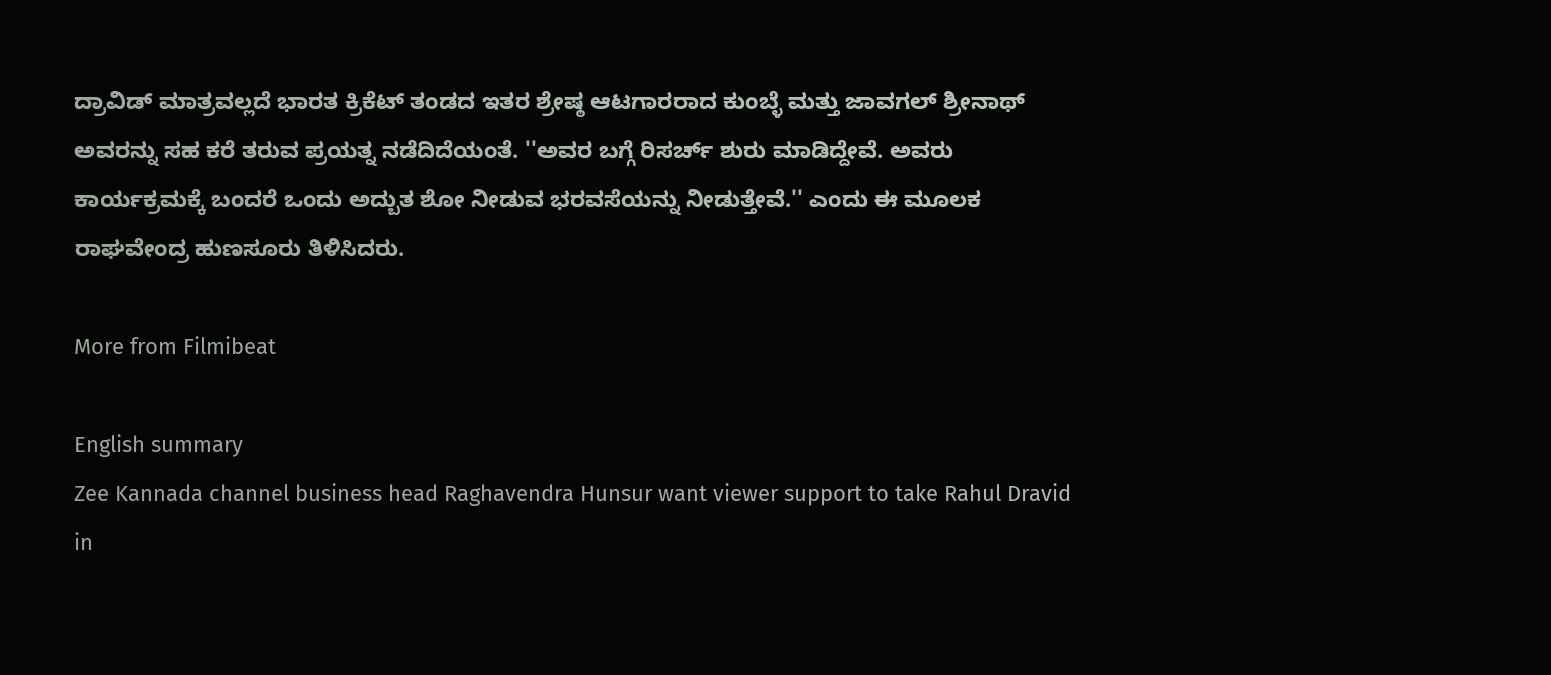ದ್ರಾವಿಡ್ ಮಾತ್ರವಲ್ಲದೆ ಭಾರತ ಕ್ರಿಕೆಟ್ ತಂಡದ ಇತರ ಶ್ರೇಷ್ಠ ಆಟಗಾರರಾದ ಕುಂಬ್ಳೆ ಮತ್ತು ಜಾವಗಲ್ ಶ್ರೀನಾಥ್ ಅವರನ್ನು ಸಹ ಕರೆ ತರುವ ಪ್ರಯತ್ನ ನಡೆದಿದೆಯಂತೆ. ''ಅವರ ಬಗ್ಗೆ ರಿಸರ್ಚ್ ಶುರು ಮಾಡಿದ್ದೇವೆ. ಅವರು ಕಾರ್ಯಕ್ರಮಕ್ಕೆ ಬಂದರೆ ಒಂದು ಅದ್ಬುತ ಶೋ ನೀಡುವ ಭರವಸೆಯನ್ನು ನೀಡುತ್ತೇವೆ.'' ಎಂದು ಈ ಮೂಲಕ ರಾಘವೇಂದ್ರ ಹುಣಸೂರು ತಿಳಿಸಿದರು.

More from Filmibeat

English summary
Zee Kannada channel business head Raghavendra Hunsur want viewer support to take Rahul Dravid in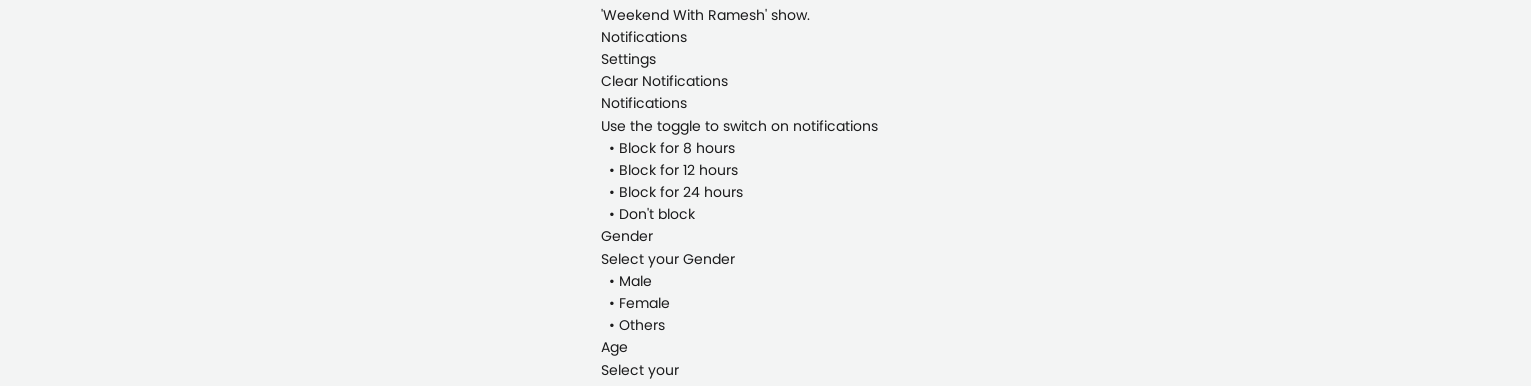'Weekend With Ramesh' show.
Notifications
Settings
Clear Notifications
Notifications
Use the toggle to switch on notifications
  • Block for 8 hours
  • Block for 12 hours
  • Block for 24 hours
  • Don't block
Gender
Select your Gender
  • Male
  • Female
  • Others
Age
Select your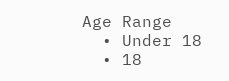Age Range
  • Under 18
  • 18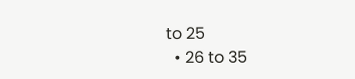to 25
  • 26 to 35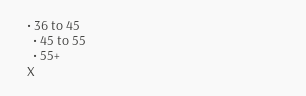• 36 to 45
  • 45 to 55
  • 55+
X